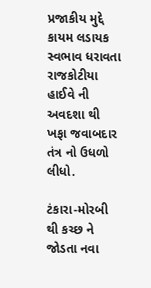પ્રજાકીય મુદ્દે કાયમ લડાયક સ્વભાવ ધરાવતા રાજકોટીયા હાઈવે ની અવદશા થી ખફા જવાબદાર તંત્ર નો ઉધળો લીધો.

ટંકારા-મોરબી થી કચ્છ ને જોડતા નવા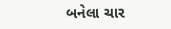બનેલા ચાર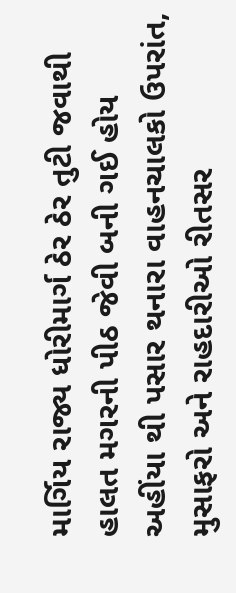માર્ગિય રાજ્ય ધોરીમાર્ગ ઠેર ઠેર તુટી જવાથી હાલત મગરની પીઠ જેવી બની ગઈ હોય અહીંયા થી પસાર થનારા વાહનચાલકો ઉપરાંત, મુસાફરો અને રાહદારીઓ રીતસર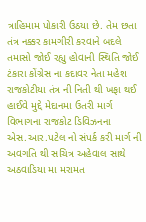ત્રાહિમામ પોકારી ઉઠયા છે. તેમ છતા તંત્ર નક્કર કામગીરી કરવાને બદલે તમાસો જોઈ રહ્યુ હોવાની સ્થિતિ જોઈ ટંકારા કોંગ્રેસ ના કદાવર નેતા મહેશ રાજકોટીયા તંત્ર ની નિતી થી ખફા થઈ હાઈવે મુદ્દે મેદાનમા ઉતરી માર્ગ વિભાગના રાજકોટ ડિવિઝનના એસ.આર.પટેલ નો સંપર્ક કરી માર્ગ ની અવગતિ થી સચિત્ર અહેવાલ સાથે અઠવાડિયા મા મરામત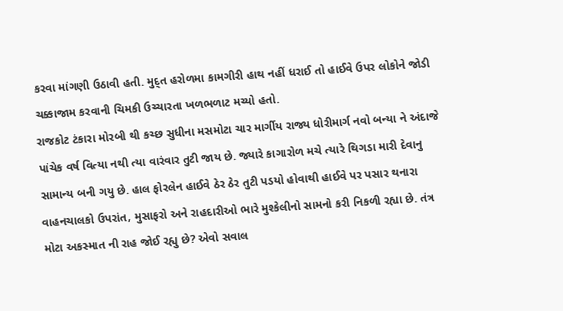કરવા માંગણી ઉઠાવી હતી. મુદ્ત હરોળમા કામગીરી હાથ નહીં ધરાઈ તો હાઈવે ઉપર લોકોને જોડી ચક્કાજામ કરવાની ચિમકી ઉચ્ચારતા ખળભળાટ મચ્યો હતો.
રાજકોટ ટંકારા મોરબી થી કચ્છ સુધીના મસમોટા ચાર માર્ગીય રાજ્ય ધોરીમાર્ગ નવો બન્યા ને અંદાજે પાંચેક વર્ષ વિત્યા નથી ત્યા વારંવાર તુટી જાય છે. જ્યારે કાગારોળ મચે ત્યારે થિગડા મારી દેવાનુ સામાન્ય બની ગયુ છે. હાલ ફોરલેન હાઈવે ઠેર ઠેર તુટી પડયો હોવાથી હાઈવે પર પસાર થનારા વાહનચાલકો ઉપરાંત, મુસાફરો અને રાહદારીઓ ભારે મુશ્કેલીનો સામનો કરી નિકળી રહ્યા છે. તંત્ર મોટા અકસ્માત ની રાહ જોઈ રહ્યુ છે? એવો સવાલ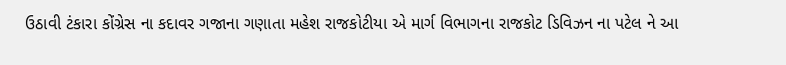ઉઠાવી ટંકારા કોંગ્રેસ ના કદાવર ગજાના ગણાતા મહેશ રાજકોટીયા એ માર્ગ વિભાગના રાજકોટ ડિવિઝન ના પટેલ ને આ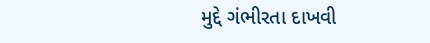મુદ્દે ગંભીરતા દાખવી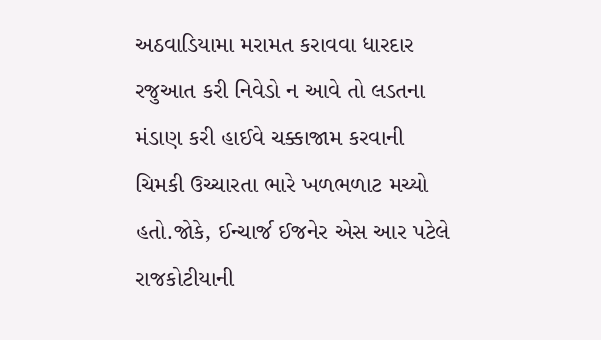અઠવાડિયામા મરામત કરાવવા ધારદાર રજુઆત કરી નિવેડો ન આવે તો લડતના મંડાણ કરી હાઈવે ચક્કાજામ કરવાની ચિમકી ઉચ્ચારતા ભારે ખળભળાટ મચ્યો હતો.જોકે, ઈન્ચાર્જ ઈજનેર એસ આર પટેલે રાજકોટીયાની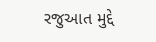રજુઆત મુદ્દે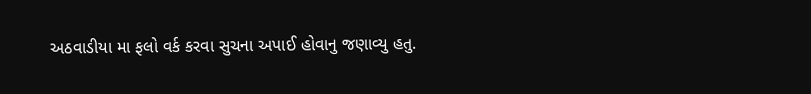અઠવાડીયા મા ફલો વર્ક કરવા સુચના અપાઈ હોવાનુ જણાવ્યુ હતુ.